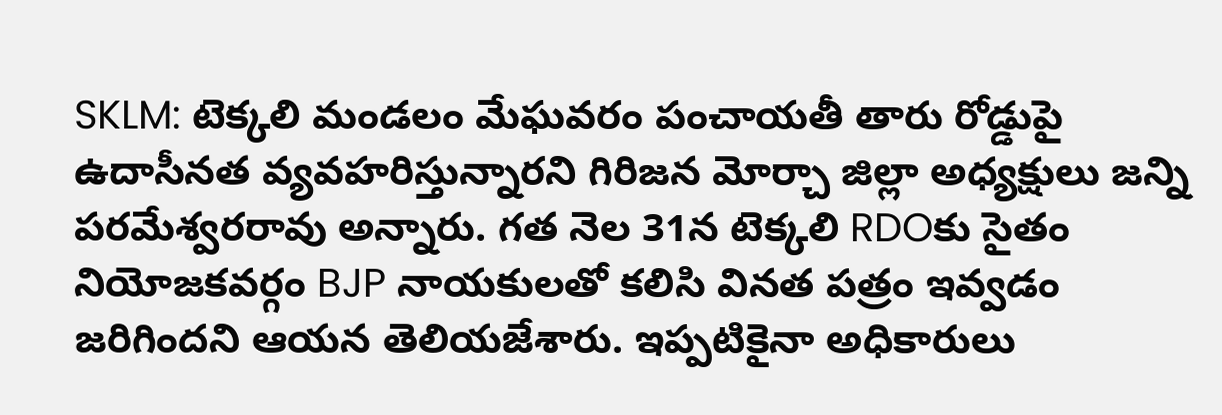SKLM: టెక్కలి మండలం మేఘవరం పంచాయతీ తారు రోడ్డుపై ఉదాసీనత వ్యవహరిస్తున్నారని గిరిజన మోర్చా జిల్లా అధ్యక్షులు జన్ని పరమేశ్వరరావు అన్నారు. గత నెల 31న టెక్కలి RDOకు సైతం నియోజకవర్గం BJP నాయకులతో కలిసి వినత పత్రం ఇవ్వడం జరిగిందని ఆయన తెలియజేశారు. ఇప్పటికైనా అధికారులు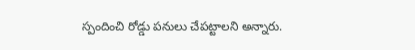స్పందించి రోడ్డు పనులు చేపట్టాలని అన్నారు.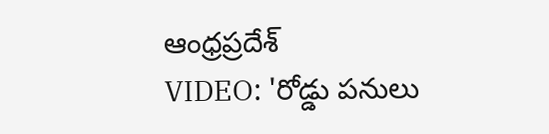ఆంధ్రప్రదేశ్
VIDEO: 'రోడ్డు పనులు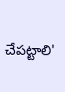చేపట్టాలి'